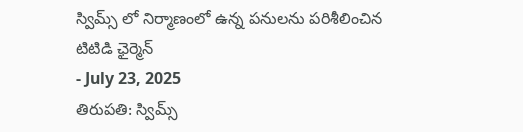స్విమ్స్ లో నిర్మాణంలో ఉన్న పనులను పరిశీలించిన టిటిడి ఛైర్మెన్
- July 23, 2025
తిరుపతి: స్విమ్స్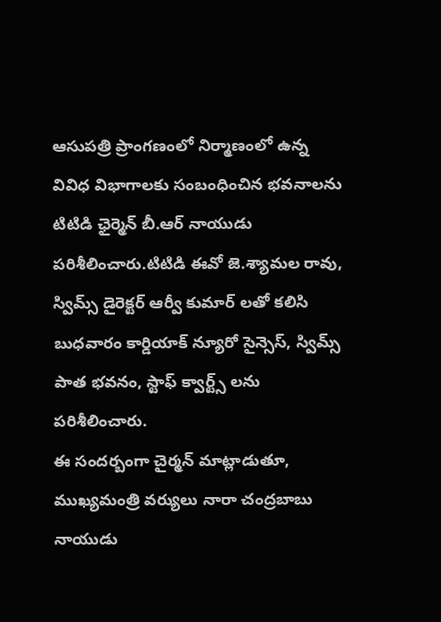ఆసుపత్రి ప్రాంగణంలో నిర్మాణంలో ఉన్న వివిధ విభాగాలకు సంబంధించిన భవనాలను టిటిడి ఛైర్మెన్ బీ.ఆర్ నాయుడు పరిశీలించారు.టిటిడి ఈవో జె.శ్యామల రావు, స్విమ్స్ డైరెక్టర్ ఆర్వీ కుమార్ లతో కలిసి బుధవారం కార్డియాక్ న్యూరో సైన్సెస్, స్విమ్స్ పాత భవనం, స్టాఫ్ క్వార్ట్స్ లను పరిశీలించారు.
ఈ సందర్బంగా చైర్మన్ మాట్లాడుతూ, ముఖ్యమంత్రి వర్యులు నారా చంద్రబాబు నాయుడు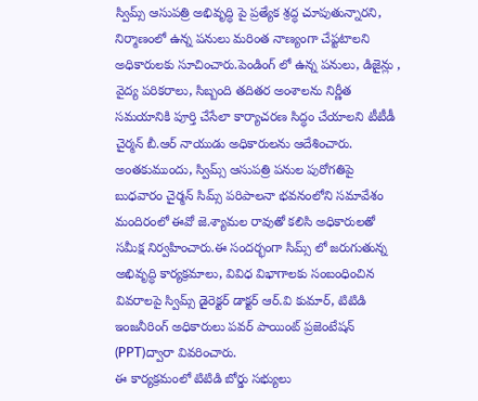స్విమ్స్ ఆసుపత్రి అభివృద్ధి పై ప్రత్యేక శ్రద్ధ చూపుతున్నారని, నిర్మాణంలో ఉన్న పనులు మరింత నాణ్యంగా చేప్టటాలని అధికారులకు సూచించారు.పెండింగ్ లో ఉన్న పనులు, డిజైన్లు , వైద్య పరికరాలు, సిబ్బంది తదితర అంశాలను నిర్ణీత సమయానికి పూర్తి చేసేలా కార్యాచరణ సిద్ధం చేయాలని టీటీడీ చైర్మన్ బీ.ఆర్ నాయుడు అధికారులను ఆదేశించారు.
అంతకుముందు, స్విమ్స్ ఆసుపత్రి పనుల పురోగతిపై బుధవారం చైర్మన్ సిమ్స్ పరిపాలనా భవనంలోని సమావేశం మందిరంలో ఈవో జె.శ్యామల రావుతో కలిసి అధికారులతో సమీక్ష నిర్వహించారు.ఈ సందర్భంగా సిమ్స్ లో జరుగుతున్న అభివృద్ధి కార్యక్రమాలు, వివిధ విభాగాలకు సంబంధించిన వివరాలపై స్విమ్స్ డైరెక్టర్ డాక్టర్ ఆర్.వి కుమార్, టిటిడి ఇంజనీరింగ్ అధికారులు పవర్ పాయింట్ ప్రజెంటేషన్ (PPT)ద్వారా వివరించారు.
ఈ కార్యక్రమంలో టిటిడి బోర్డు సభ్యులు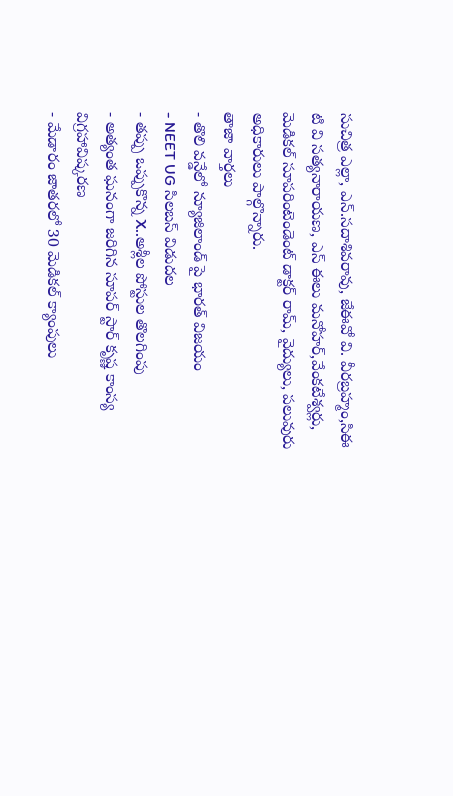సుచిత్ర ఎల్లా, ఎన్.సదాశివరావు, జేఈవో వి. వీరబ్రహ్మం,సిఈ టి వి సత్యనారాయణ, ఎస్ ఈలు మనోహర్,వేంకటేశ్వర్లు, మెడికల్ సూపరింటెండెంట్ డాక్టర్ రామ్, వైద్యులు, పలువురు అధికారులు పాల్గొన్నారు.
తాజా వార్తలు
- తొలి వన్డేలో న్యూజిలాండ్ పై భారత్ విజయం
- NEET UG సిలబస్ విడుదల
- తప్పు ఒప్పుకొన్న X..అశ్లీల పోస్టుల తొలగింపు
- అత్యంత ఘనంగా జరిగిన సూపర్ స్టార్ కృష్ణ కాంస్య విగ్రహావిష్కరణ
- మేడారం జాతరలో 30 మెడికల్ క్యాంపులు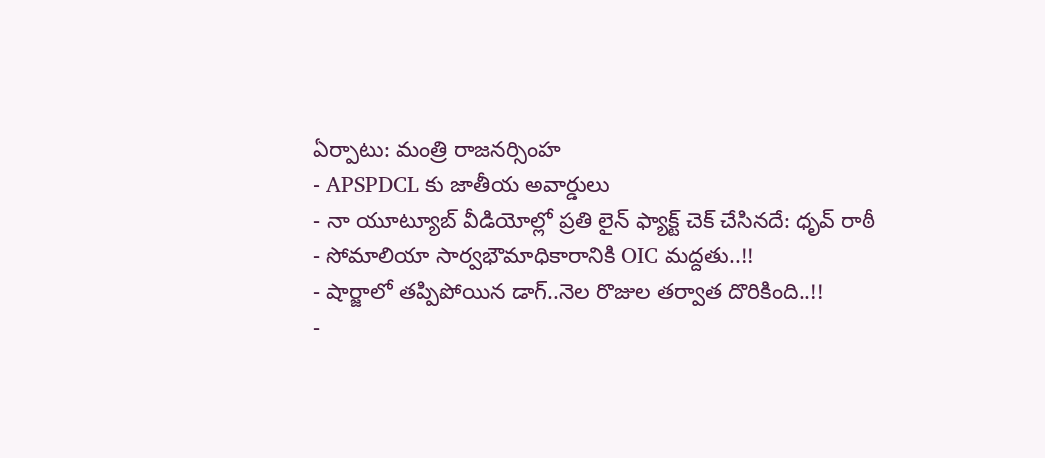ఏర్పాటు: మంత్రి రాజనర్సింహ
- APSPDCL కు జాతీయ అవార్డులు
- నా యూట్యూబ్ వీడియోల్లో ప్రతి లైన్ ఫ్యాక్ట్ చెక్ చేసినదే: ధృవ్ రాఠీ
- సోమాలియా సార్వభౌమాధికారానికి OIC మద్దతు..!!
- షార్జాలో తప్పిపోయిన డాగ్..నెల రొజుల తర్వాత దొరికింది..!!
-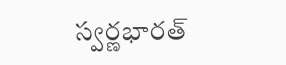స్వర్ణభారత్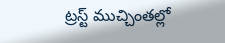ట్రస్ట్ ముచ్చింతల్లో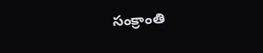సంక్రాంతి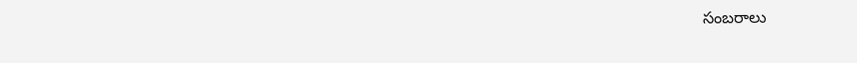సంబరాలు